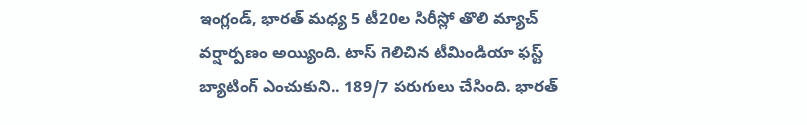ఇంగ్లండ్, భారత్ మధ్య 5 టీ20ల సిరీస్లో తొలి మ్యాచ్ వర్షార్పణం అయ్యింది. టాస్ గెలిచిన టీమిండియా ఫస్ట్ బ్యాటింగ్ ఎంచుకుని.. 189/7 పరుగులు చేసింది. భారత్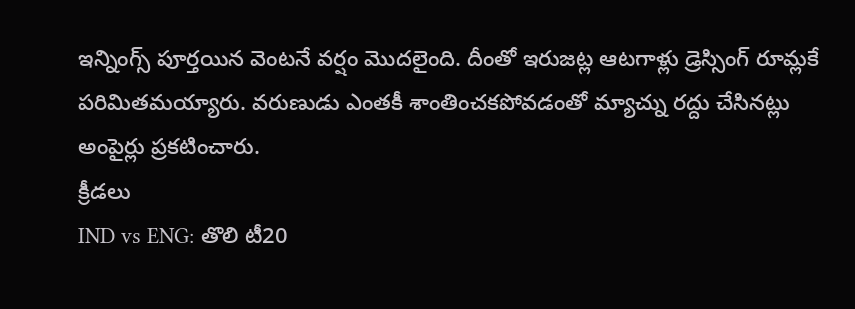ఇన్నింగ్స్ పూర్తయిన వెంటనే వర్షం మొదలైంది. దీంతో ఇరుజట్ల ఆటగాళ్లు డ్రెస్సింగ్ రూమ్లకే పరిమితమయ్యారు. వరుణుడు ఎంతకీ శాంతించకపోవడంతో మ్యాచ్ను రద్దు చేసినట్లు అంపైర్లు ప్రకటించారు.
క్రీడలు
IND vs ENG: తొలి టీ20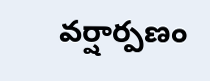వర్షార్పణం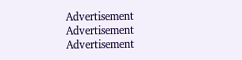Advertisement
Advertisement
Advertisement